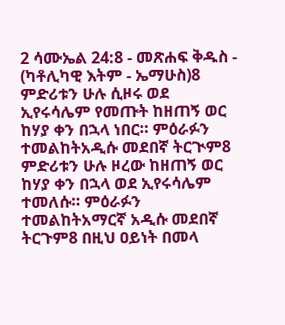2 ሳሙኤል 24:8 - መጽሐፍ ቅዱስ - (ካቶሊካዊ እትም - ኤማሁስ)8 ምድሪቱን ሁሉ ሲዞሩ ወደ ኢየሩሳሌም የመጡት ከዘጠኝ ወር ከሃያ ቀን በኋላ ነበር። ምዕራፉን ተመልከትአዲሱ መደበኛ ትርጒም8 ምድሪቱን ሁሉ ዞረው ከዘጠኝ ወር ከሃያ ቀን በኋላ ወደ ኢየሩሳሌም ተመለሱ። ምዕራፉን ተመልከትአማርኛ አዲሱ መደበኛ ትርጉም8 በዚህ ዐይነት በመላ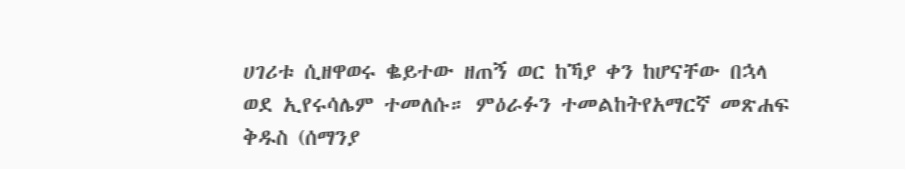ሀገሪቱ ሲዘዋወሩ ቈይተው ዘጠኝ ወር ከኻያ ቀን ከሆናቸው በኋላ ወደ ኢየሩሳሌም ተመለሱ። ምዕራፉን ተመልከትየአማርኛ መጽሐፍ ቅዱስ (ሰማንያ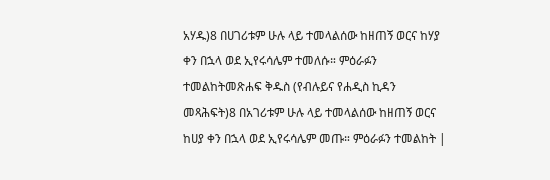አሃዱ)8 በሀገሪቱም ሁሉ ላይ ተመላልሰው ከዘጠኝ ወርና ከሃያ ቀን በኋላ ወደ ኢየሩሳሌም ተመለሱ። ምዕራፉን ተመልከትመጽሐፍ ቅዱስ (የብሉይና የሐዲስ ኪዳን መጻሕፍት)8 በአገሪቱም ሁሉ ላይ ተመላልሰው ከዘጠኝ ወርና ከሀያ ቀን በኋላ ወደ ኢየሩሳሌም መጡ። ምዕራፉን ተመልከት |